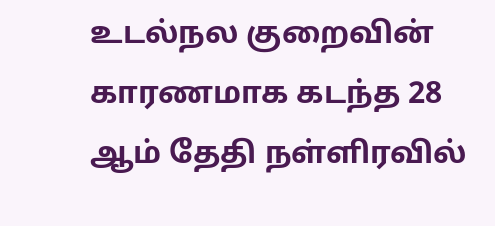உடல்நல குறைவின் காரணமாக கடந்த 28 ஆம் தேதி நள்ளிரவில்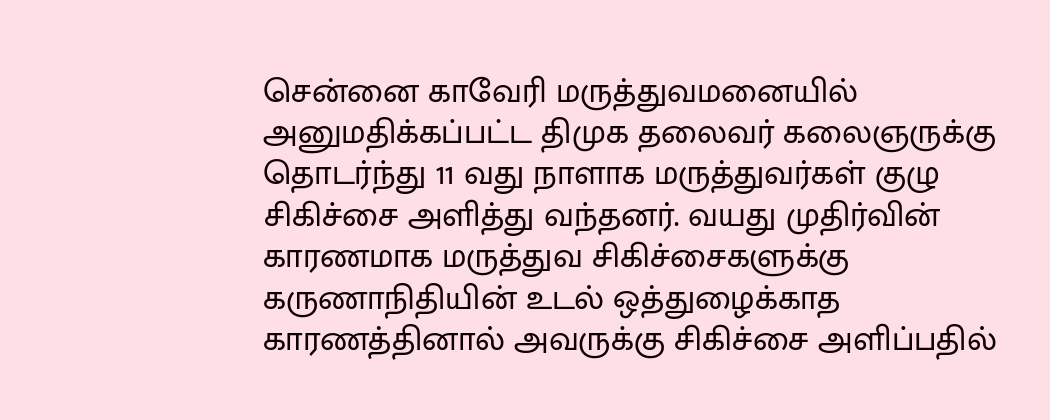சென்னை காவேரி மருத்துவமனையில் அனுமதிக்கப்பட்ட திமுக தலைவர் கலைஞருக்கு தொடர்ந்து 11 வது நாளாக மருத்துவர்கள் குழு சிகிச்சை அளித்து வந்தனர். வயது முதிர்வின் காரணமாக மருத்துவ சிகிச்சைகளுக்கு கருணாநிதியின் உடல் ஒத்துழைக்காத காரணத்தினால் அவருக்கு சிகிச்சை அளிப்பதில்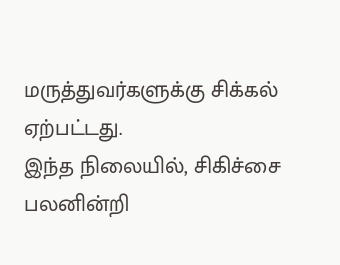மருத்துவர்களுக்கு சிக்கல் ஏற்பட்டது.
இந்த நிலையில், சிகிச்சை பலனின்றி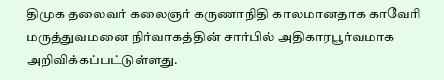திமுக தலைவர் கலைஞர் கருணாநிதி காலமானதாக காவேரி மருத்துவமனை நிர்வாகத்தின் சார்பில் அதிகாரபூர்வமாக அறிவிக்கப்பட்டுள்ளது.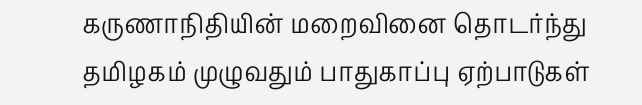கருணாநிதியின் மறைவினை தொடர்ந்து தமிழகம் முழுவதும் பாதுகாப்பு ஏற்பாடுகள்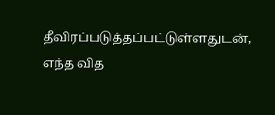தீவிரப்படுத்தப்பட்டுள்ளதுடன், எந்த வித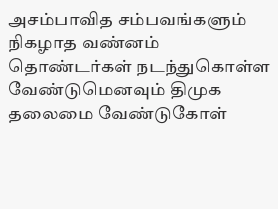அசம்பாவித சம்பவங்களும் நிகழாத வண்னம் தொண்டர்கள் நடந்துகொள்ள வேண்டுமெனவும் திமுக தலைமை வேண்டுகோள்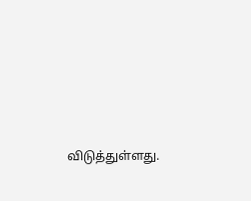விடுத்துள்ளது.